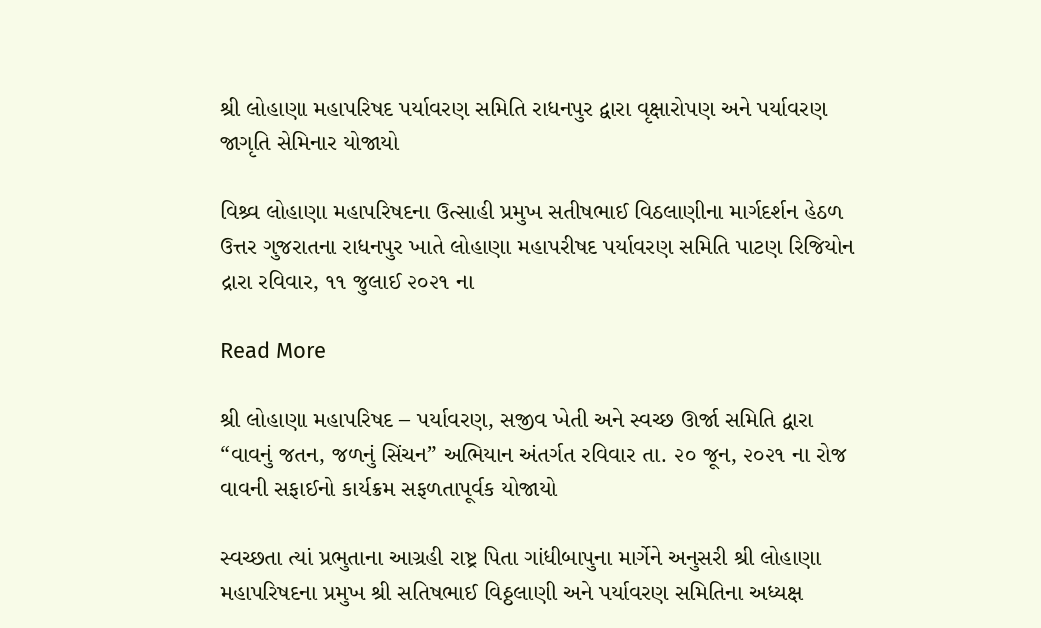શ્રી લોહાણા મહાપરિષદ પર્યાવરણ સમિતિ રાધનપુર દ્વારા વૃક્ષારોપણ અને પર્યાવરણ જાગૃતિ સેમિનાર યોજાયો

વિશ્ર્વ લોહાણા મહાપરિષદના ઉત્સાહી પ્રમુખ સતીષભાઈ વિઠલાણીના માર્ગદર્શન હેઠળ ઉત્તર ગુજરાતના રાધનપુર ખાતે લોહાણા મહાપરીષદ પર્યાવરણ સમિતિ પાટણ રિજિયોન દ્રારા રવિવાર, ૧૧ જુલાઈ ૨૦૨૧ ના

Read More

શ્રી લોહાણા મહાપરિષદ – પર્યાવરણ, સજીવ ખેતી અને સ્વચ્છ ઊર્જા સમિતિ દ્વારા “વાવનું જતન, જળનું સિંચન” અભિયાન અંતર્ગત રવિવાર તા. ૨૦ જૂન, ૨૦૨૧ ના રોજ વાવની સફાઈનો કાર્યક્રમ સફળતાપૂર્વક યોજાયો

સ્વચ્છતા ત્યાં પ્રભુતાના આગ્રહી રાષ્ટ્ર પિતા ગાંધીબાપુના માર્ગેને અનુસરી શ્રી લોહાણા મહાપરિષદના પ્રમુખ શ્રી સતિષભાઈ વિઠ્ઠલાણી અને પર્યાવરણ સમિતિના અધ્યક્ષ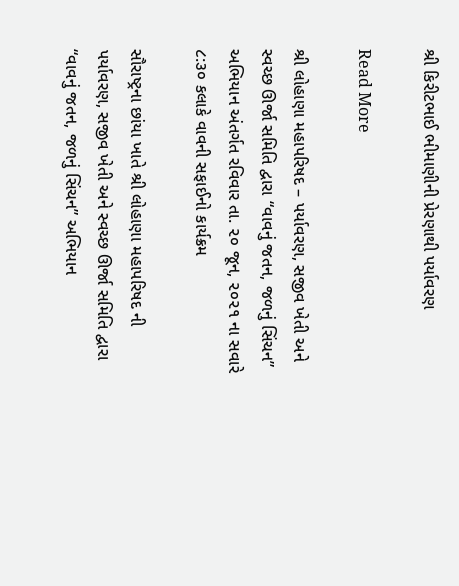શ્રી કિરીટભાઈ ભીમાણીની પ્રેરણાથી પર્યાવરણ

Read More

શ્રી લોહાણા મહાપરિષદ – પર્યાવરણ, સજીવ ખેતી અને સ્વચ્છ ઊર્જા સમિતિ દ્વારા “વાવનું જતન, જળનું સિંચન” અભિયાન અંતર્ગત રવિવાર તા. ૨૦ જૂન, ૨૦૨૧ ના સવારે ૮:૩૦ કલાકે વાવની સફાઈનો કાર્યક્રમ

સૌરાષ્ટ્રના છાંયા ખાતે શ્રી લોહાણા મહાપરિષદ ની પર્યાવરણ, સજીવ ખેતી અને સ્વચ્છ ઊર્જા સમિતિ દ્વારા “વાવનું જતન, જળનું સિંચન” અભિયાન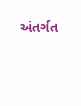અંતર્ગત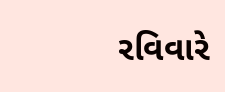રવિવારે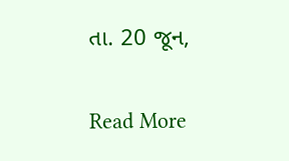તા. 20 જૂન,

Read More